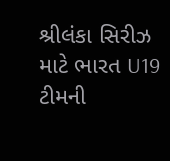શ્રીલંકા સિરીઝ માટે ભારત U19 ટીમની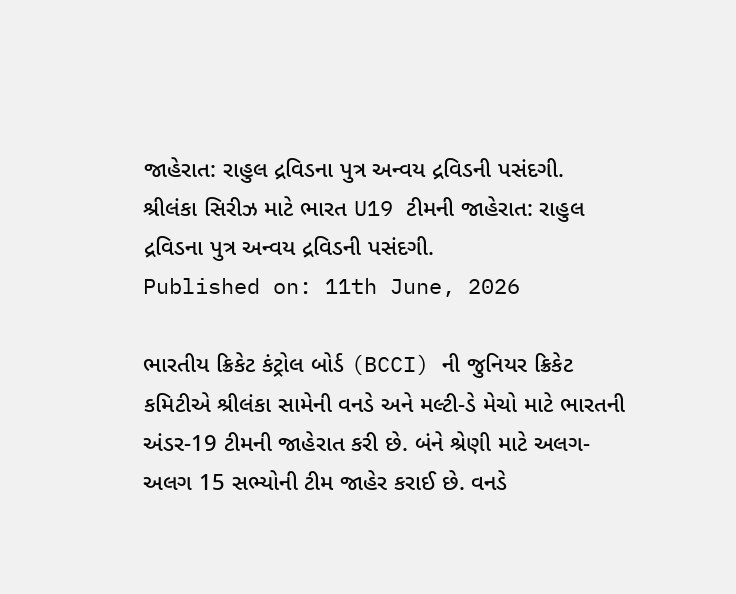જાહેરાત: રાહુલ દ્રવિડના પુત્ર અન્વય દ્રવિડની પસંદગી.
શ્રીલંકા સિરીઝ માટે ભારત U19 ટીમની જાહેરાત: રાહુલ દ્રવિડના પુત્ર અન્વય દ્રવિડની પસંદગી.
Published on: 11th June, 2026

ભારતીય ક્રિકેટ કંટ્રોલ બોર્ડ (BCCI) ની જુનિયર ક્રિકેટ કમિટીએ શ્રીલંકા સામેની વનડે અને મલ્ટી-ડે મેચો માટે ભારતની અંડર-19 ટીમની જાહેરાત કરી છે. બંને શ્રેણી માટે અલગ-અલગ 15 સભ્યોની ટીમ જાહેર કરાઈ છે. વનડે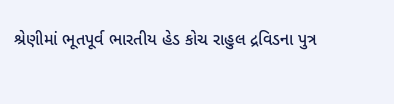શ્રેણીમાં ભૂતપૂર્વ ભારતીય હેડ કોચ રાહુલ દ્રવિડના પુત્ર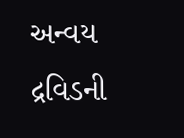અન્વય દ્રવિડની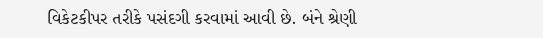વિકેટકીપર તરીકે પસંદગી કરવામાં આવી છે. બંને શ્રેણી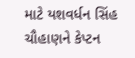માટે યશવર્ધન સિંહ ચૌહાણને કેપ્ટન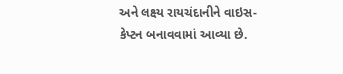અને લક્ષ્ય રાયચંદાનીને વાઇસ-કેપ્ટન બનાવવામાં આવ્યા છે.